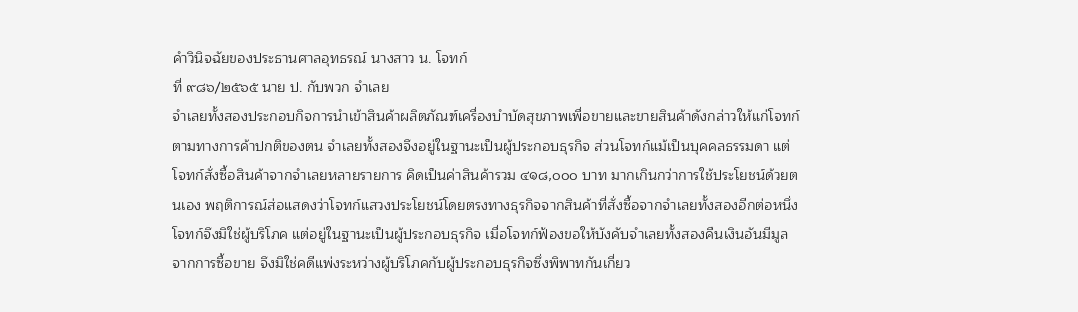คำวินิจฉัยของประธานศาลอุทธรณ์ นางสาว น. โจทก์
ที่ ๙๘๖/๒๕๖๕ นาย ป. กับพวก จำเลย
จำเลยทั้งสองประกอบกิจการนำเข้าสินค้าผลิตภัณฑ์เครื่องบำบัดสุขภาพเพื่อขายและขายสินค้าดังกล่าวให้แก่โจทก์ตามทางการค้าปกติของตน จำเลยทั้งสองจึงอยู่ในฐานะเป็นผู้ประกอบธุรกิจ ส่วนโจทก์แม้เป็นบุคคลธรรมดา แต่โจทก์สั่งซื้อสินค้าจากจำเลยหลายรายการ คิดเป็นค่าสินค้ารวม ๔๑๘,๐๐๐ บาท มากเกินกว่าการใช้ประโยชน์ด้วยตนเอง พฤติการณ์ส่อแสดงว่าโจทก์แสวงประโยชน์โดยตรงทางธุรกิจจากสินค้าที่สั่งซื้อจากจำเลยทั้งสองอีกต่อหนึ่ง โจทก์จึงมิใช่ผู้บริโภค แต่อยู่ในฐานะเป็นผู้ประกอบธุรกิจ เมื่อโจทก์ฟ้องขอให้บังคับจำเลยทั้งสองคืนเงินอันมีมูลจากการซื้อขาย จึงมิใช่คดีแพ่งระหว่างผู้บริโภคกับผู้ประกอบธุรกิจซึ่งพิพาทกันเกี่ยว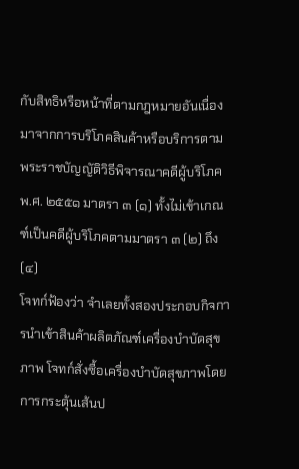กับสิทธิหรือหน้าที่ตามกฎหมายอันเนื่องมาจากการบริโภคสินค้าหรือบริการตามพระราชบัญญัติวิธีพิจารณาคดีผู้บริโภคพ.ศ. ๒๕๕๑ มาตรา ๓ (๑) ทั้งไม่เข้าเกณฑ์เป็นคดีผู้บริโภคตามมาตรา ๓ (๒) ถึง (๔)
โจทก์ฟ้องว่า จำเลยทั้งสองประกอบกิจการนำเข้าสินค้าผลิตภัณฑ์เครื่องบำบัดสุขภาพ โจทก์สั่งซื้อเครื่องบำบัดสุขภาพโดยการกระตุ้นเส้นป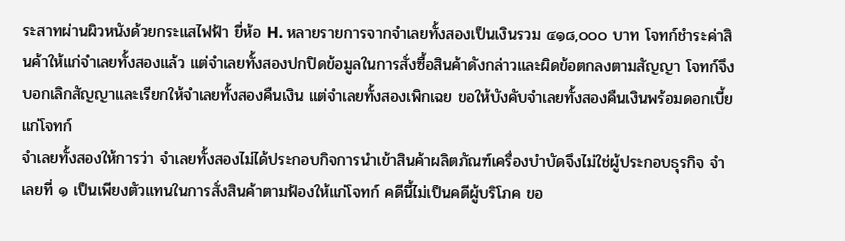ระสาทผ่านผิวหนังด้วยกระแสไฟฟ้า ยี่ห้อ H. หลายรายการจากจำเลยทั้งสองเป็นเงินรวม ๔๑๘,๐๐๐ บาท โจทก์ชำระค่าสินค้าให้แก่จำเลยทั้งสองแล้ว แต่จำเลยทั้งสองปกปิดข้อมูลในการสั่งซื้อสินค้าดังกล่าวและผิดข้อตกลงตามสัญญา โจทก์จึงบอกเลิกสัญญาและเรียกให้จำเลยทั้งสองคืนเงิน แต่จำเลยทั้งสองเพิกเฉย ขอให้บังคับจำเลยทั้งสองคืนเงินพร้อมดอกเบี้ยแก่โจทก์
จำเลยทั้งสองให้การว่า จำเลยทั้งสองไม่ได้ประกอบกิจการนำเข้าสินค้าผลิตภัณฑ์เครื่องบำบัดจึงไม่ใช่ผู้ประกอบธุรกิจ จำเลยที่ ๑ เป็นเพียงตัวแทนในการสั่งสินค้าตามฟ้องให้แก่โจทก์ คดีนี้ไม่เป็นคดีผู้บริโภค ขอ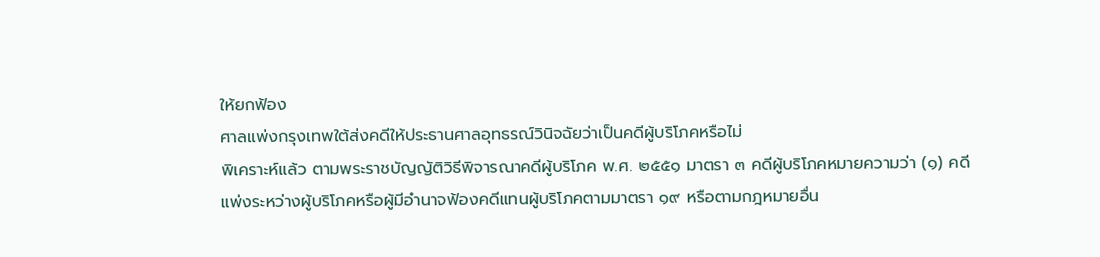ให้ยกฟ้อง
ศาลแพ่งกรุงเทพใต้ส่งคดีให้ประธานศาลอุทธรณ์วินิจฉัยว่าเป็นคดีผู้บริโภคหรือไม่
พิเคราะห์แล้ว ตามพระราชบัญญัติวิธีพิจารณาคดีผู้บริโภค พ.ศ. ๒๕๕๑ มาตรา ๓ คดีผู้บริโภคหมายความว่า (๑) คดีแพ่งระหว่างผู้บริโภคหรือผู้มีอำนาจฟ้องคดีแทนผู้บริโภคตามมาตรา ๑๙ หรือตามกฎหมายอื่น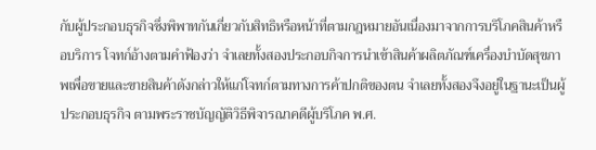กับผู้ประกอบธุรกิจซึ่งพิพาทกันเกี่ยวกับสิทธิหรือหน้าที่ตามกฎหมายอันเนื่องมาจากการบริโภคสินค้าหรือบริการ โจทก์อ้างตามคำฟ้องว่า จำเลยทั้งสองประกอบกิจการนำเข้าสินค้าผลิตภัณฑ์เครื่องบำบัดสุขภาพเพื่อขายและขายสินค้าดังกล่าวให้แก่โจทก์ตามทางการค้าปกติของตน จำเลยทั้งสองจึงอยู่ในฐานะเป็นผู้ประกอบธุรกิจ ตามพระราชบัญญัติวิธีพิจารณาคดีผู้บริโภค พ.ศ.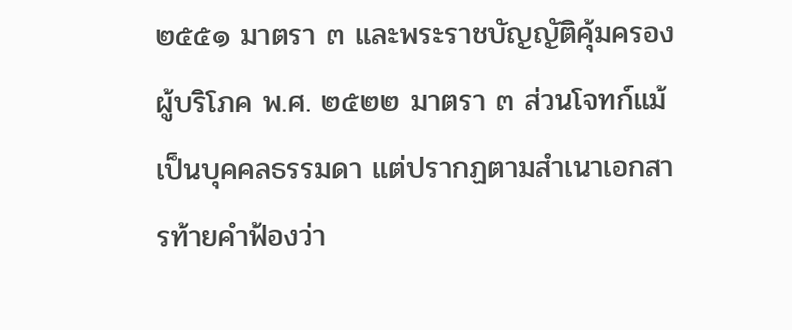๒๕๕๑ มาตรา ๓ และพระราชบัญญัติคุ้มครองผู้บริโภค พ.ศ. ๒๕๒๒ มาตรา ๓ ส่วนโจทก์แม้เป็นบุคคลธรรมดา แต่ปรากฏตามสำเนาเอกสารท้ายคำฟ้องว่า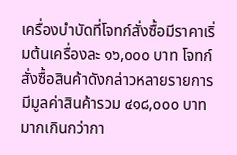เครื่องบำบัดที่โจทก์สั่งซื้อมีราคาเริ่มต้นเครื่องละ ๑๖,๐๐๐ บาท โจทก์สั่งซื้อสินค้าดังกล่าวหลายรายการ มีมูลค่าสินค้ารวม ๔๑๘,๐๐๐ บาท มากเกินกว่ากา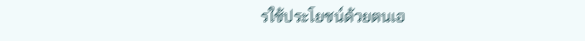รใช้ประโยชน์ด้วยตนเอ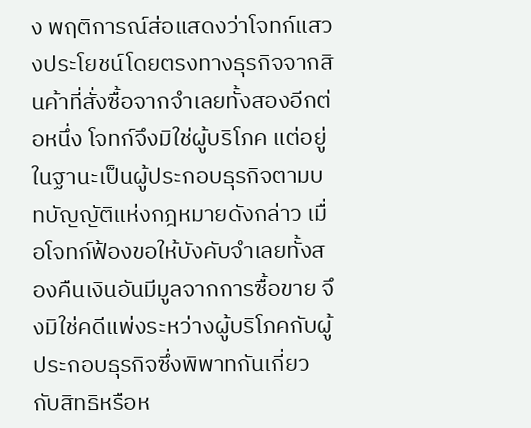ง พฤติการณ์ส่อแสดงว่าโจทก์แสวงประโยชน์โดยตรงทางธุรกิจจากสินค้าที่สั่งซื้อจากจำเลยทั้งสองอีกต่อหนึ่ง โจทก์จึงมิใช่ผู้บริโภค แต่อยู่ในฐานะเป็นผู้ประกอบธุรกิจตามบทบัญญัติแห่งกฎหมายดังกล่าว เมื่อโจทก์ฟ้องขอให้บังคับจำเลยทั้งสองคืนเงินอันมีมูลจากการซื้อขาย จึงมิใช่คดีแพ่งระหว่างผู้บริโภคกับผู้ประกอบธุรกิจซึ่งพิพาทกันเกี่ยวกับสิทธิหรือห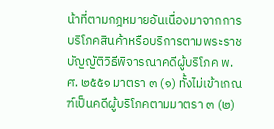น้าที่ตามกฎหมายอันเนื่องมาจากการบริโภคสินค้าหรือบริการตามพระราชบัญญัติวิธีพิจารณาคดีผู้บริโภค พ.ศ. ๒๕๕๑ มาตรา ๓ (๑) ทั้งไม่เข้าเกณฑ์เป็นคดีผู้บริโภคตามมาตรา ๓ (๒)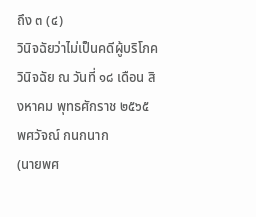ถึง ๓ (๔)
วินิจฉัยว่าไม่เป็นคดีผู้บริโภค
วินิจฉัย ณ วันที่ ๑๘ เดือน สิงหาคม พุทธศักราช ๒๕๖๕
พศวัจณ์ กนกนาก
(นายพศ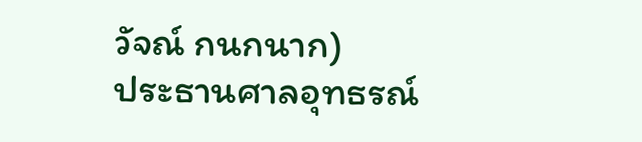วัจณ์ กนกนาก)
ประธานศาลอุทธรณ์